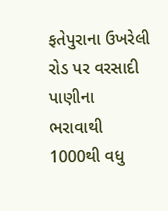ફતેપુરાના ઉખરેલી રોડ પર વરસાદી પાણીના ભરાવાથી 1000થી વધુ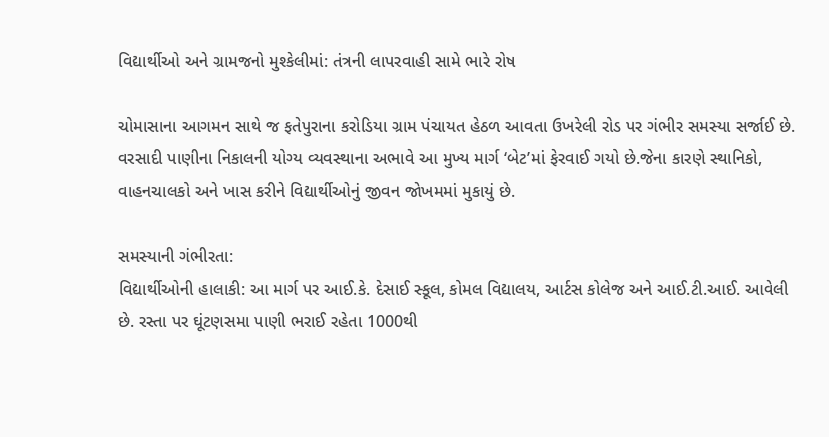વિદ્યાર્થીઓ અને ગ્રામજનો મુશ્કેલીમાં: તંત્રની લાપરવાહી સામે ભારે રોષ

ચોમાસાના આગમન સાથે જ ફતેપુરાના કરોડિયા ગ્રામ પંચાયત હેઠળ આવતા ઉખરેલી રોડ પર ગંભીર સમસ્યા સર્જાઈ છે. વરસાદી પાણીના નિકાલની યોગ્ય વ્યવસ્થાના અભાવે આ મુખ્ય માર્ગ ‘બેટ’માં ફેરવાઈ ગયો છે.જેના કારણે સ્થાનિકો, વાહનચાલકો અને ખાસ કરીને વિદ્યાર્થીઓનું જીવન જોખમમાં મુકાયું છે.

સમસ્યાની ગંભીરતા:
વિદ્યાર્થીઓની હાલાકી: આ માર્ગ પર આઈ.કે. દેસાઈ સ્કૂલ, કોમલ વિદ્યાલય, આર્ટસ કોલેજ અને આઈ.ટી.આઈ. આવેલી છે. રસ્તા પર ઘૂંટણસમા પાણી ભરાઈ રહેતા 1000થી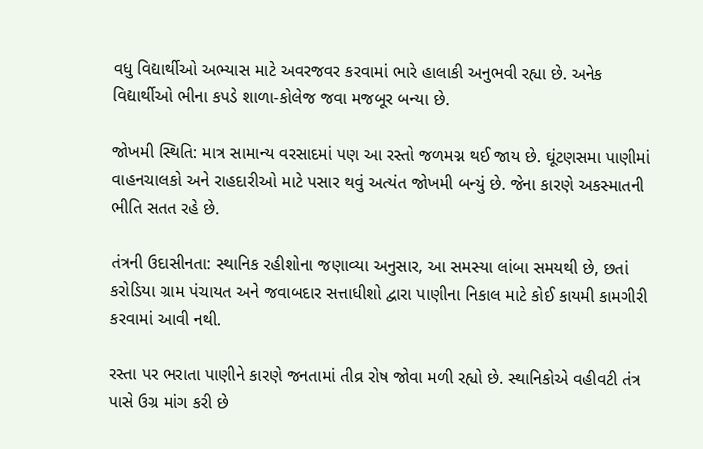વધુ વિદ્યાર્થીઓ અભ્યાસ માટે અવરજવર કરવામાં ભારે હાલાકી અનુભવી રહ્યા છે. અનેક વિદ્યાર્થીઓ ભીના કપડે શાળા-કોલેજ જવા મજબૂર બન્યા છે.

જોખમી સ્થિતિ: માત્ર સામાન્ય વરસાદમાં પણ આ રસ્તો જળમગ્ન થઈ જાય છે. ઘૂંટણસમા પાણીમાં વાહનચાલકો અને રાહદારીઓ માટે પસાર થવું અત્યંત જોખમી બન્યું છે. જેના કારણે અકસ્માતની ભીતિ સતત રહે છે.

તંત્રની ઉદાસીનતા: સ્થાનિક રહીશોના જણાવ્યા અનુસાર, આ સમસ્યા લાંબા સમયથી છે, છતાં કરોડિયા ગ્રામ પંચાયત અને જવાબદાર સત્તાધીશો દ્વારા પાણીના નિકાલ માટે કોઈ કાયમી કામગીરી કરવામાં આવી નથી.

રસ્તા પર ભરાતા પાણીને કારણે જનતામાં તીવ્ર રોષ જોવા મળી રહ્યો છે. સ્થાનિકોએ વહીવટી તંત્ર પાસે ઉગ્ર માંગ કરી છે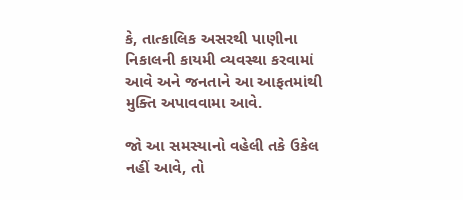કે, તાત્કાલિક અસરથી પાણીના નિકાલની કાયમી વ્યવસ્થા કરવામાં આવે અને જનતાને આ આફતમાંથી મુક્તિ અપાવવામા આવે.

જો આ સમસ્યાનો વહેલી તકે ઉકેલ નહીં આવે, તો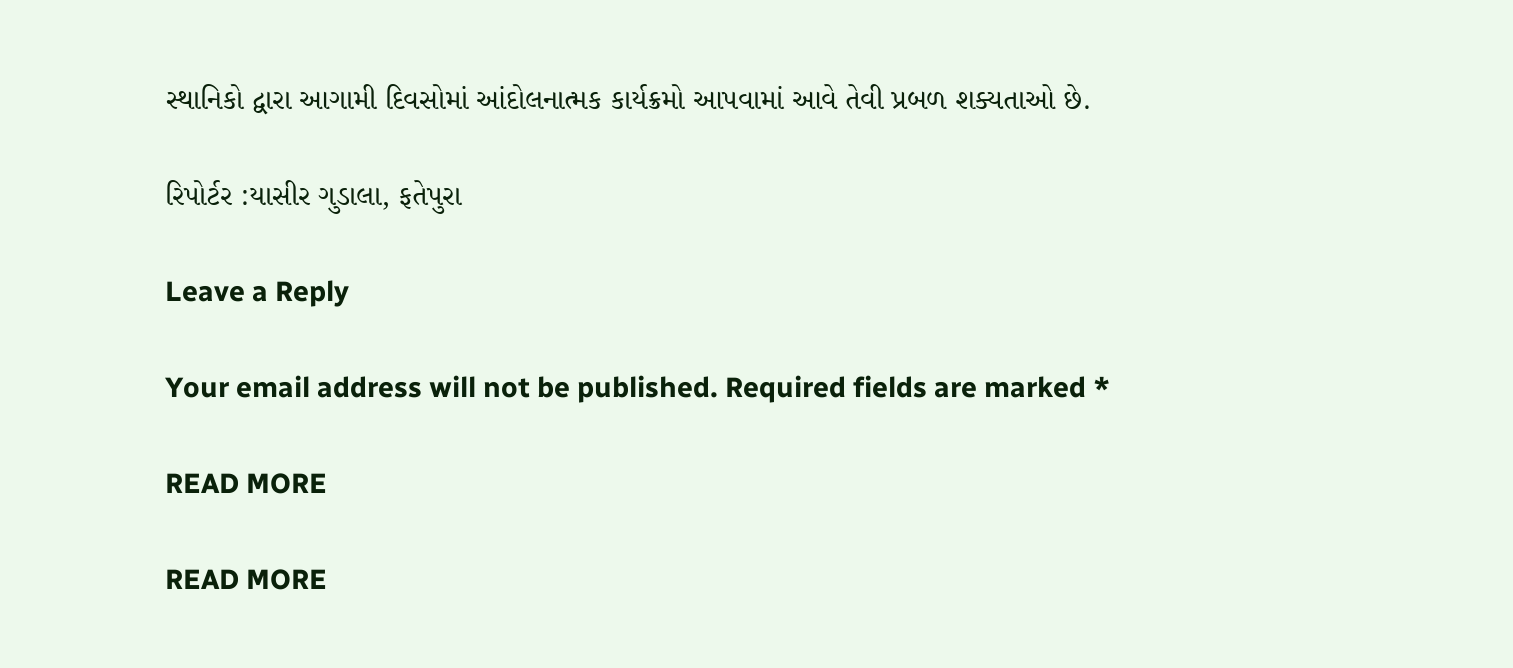સ્થાનિકો દ્વારા આગામી દિવસોમાં આંદોલનાત્મક કાર્યક્રમો આપવામાં આવે તેવી પ્રબળ શક્યતાઓ છે.

રિપોર્ટર :યાસીર ગુડાલા, ફતેપુરા

Leave a Reply

Your email address will not be published. Required fields are marked *

READ MORE

READ MORE